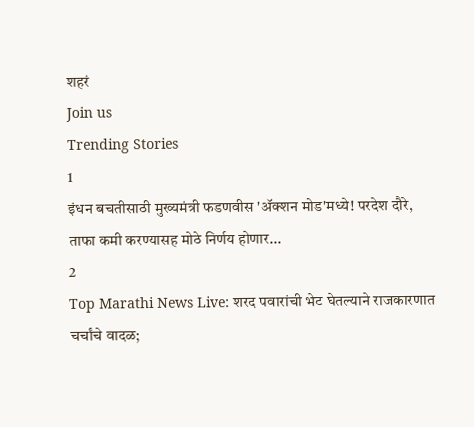शहरं
Join us
Trending Stories
1
इंधन बचतीसाठी मुख्यमंत्री फडणवीस 'ॲक्शन मोड'मध्ये! परदेश दौरे, ताफा कमी करण्यासह मोठे निर्णय होणार...
2
Top Marathi News Live: शरद पवारांची भेट घेतल्याने राजकारणात चर्चांचे वादळ;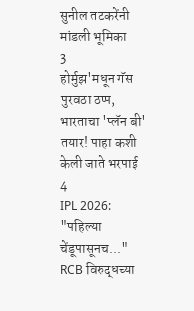सुनील तटकरेंनी मांडली भूमिका
3
होर्मुझ'मधून गॅस पुरवठा ठप्प, भारताचा 'प्लॅन बी' तयार! पाहा कशी केली जाते भरपाई
4
IPL 2026: "पहिल्या चेंडूपासूनच..." RCB विरुद्धच्या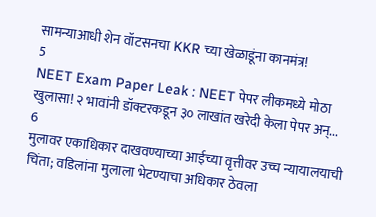सामन्याआधी शेन वॉटसनचा KKR च्या खेळाडूंना कानमंत्र!
5
NEET Exam Paper Leak : NEET पेपर लीकमध्ये मोठा खुलासा! २ भावांनी डॉक्टरकडून ३० लाखांत खरेदी केला पेपर अन्...
6
मुलावर एकाधिकार दाखवण्याच्या आईच्या वृत्तीवर उच्च न्यायालयाची चिंता; वडिलांना मुलाला भेटण्याचा अधिकार ठेवला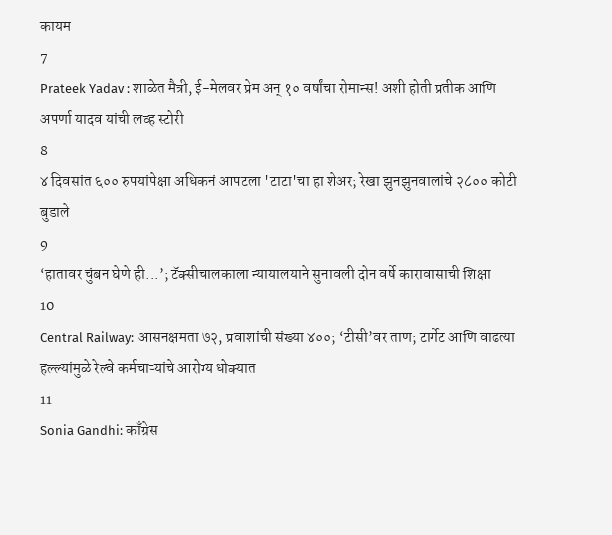कायम
7
Prateek Yadav : शाळेत मैत्री, ई-मेलवर प्रेम अन् १० वर्षांचा रोमान्स! अशी होती प्रतीक आणि अपर्णा यादव यांची लव्ह स्टोरी
8
४ दिवसांत ६०० रुपयांपेक्षा अधिकनं आपटला 'टाटा'चा हा शेअर; रेखा झुनझुनवालांचे २८०० कोटी बुडाले
9
‘हातावर चुंबन घेणे ही...’; टॅक्सीचालकाला न्यायालयाने सुनावली दोन वर्षे कारावासाची शिक्षा
10
Central Railway: आसनक्षमता ७२, प्रवाशांची संख्या ४००; ‘टीसी’वर ताण; टार्गेट आणि वाढत्या हल्ल्यांमुळे रेल्वे कर्मचाऱ्यांचे आरोग्य धोक्यात
11
Sonia Gandhi: काँग्रेस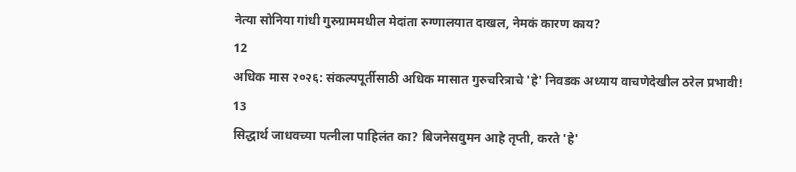नेत्या सोनिया गांधी गुरुग्राममधील मेदांता रुग्णालयात दाखल, नेमकं कारण काय?
12
अधिक मास २०२६: संकल्पपूर्तीसाठी अधिक मासात गुरुचरित्राचे 'हे' निवडक अध्याय वाचणेदेखील ठरेल प्रभावी!
13
सिद्धार्थ जाधवच्या पत्नीला पाहिलंत का? बिजनेसवुमन आहे तृप्ती, करते 'हे'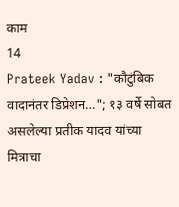काम
14
Prateek Yadav : "कौटुंबिक वादानंतर डिप्रेशन…"; १३ वर्षे सोबत असलेल्या प्रतीक यादव यांच्या मित्राचा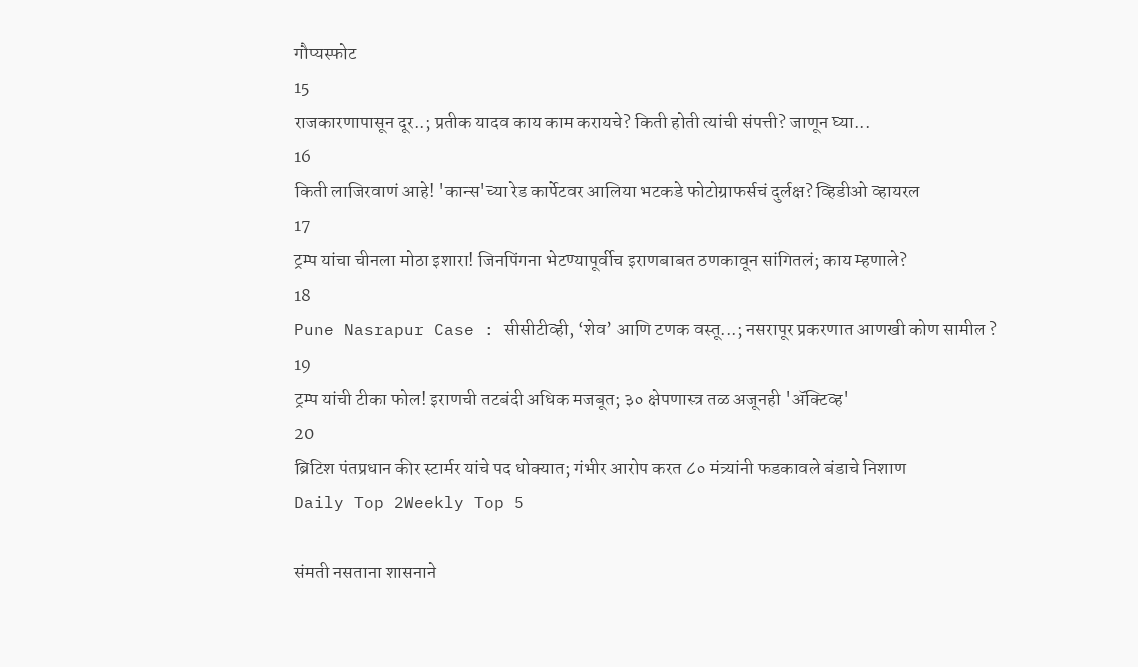गौप्यस्फोट
15
राजकारणापासून दूर..; प्रतीक यादव काय काम करायचे? किती होती त्यांची संपत्ती? जाणून घ्या...
16
किती लाजिरवाणं आहे! 'कान्स'च्या रेड कार्पेटवर आलिया भटकडे फोटोग्राफर्सचं दुर्लक्ष? व्हिडीओ व्हायरल
17
ट्रम्प यांचा चीनला मोठा इशारा! जिनपिंगना भेटण्यापूर्वीच इराणबाबत ठणकावून सांगितलं; काय म्हणाले?
18
Pune Nasrapur Case : सीसीटीव्ही, ‘शेव’ आणि टणक वस्तू...; नसरापूर प्रकरणात आणखी कोण सामील ?
19
ट्रम्प यांची टीका फोल! इराणची तटबंदी अधिक मजबूत; ३० क्षेपणास्त्र तळ अजूनही 'ॲक्टिव्ह'
20
ब्रिटिश पंतप्रधान कीर स्टार्मर यांचे पद धोक्यात; गंभीर आरोप करत ८० मंत्र्यांनी फडकावले बंडाचे निशाण
Daily Top 2Weekly Top 5

संमती नसताना शासनाने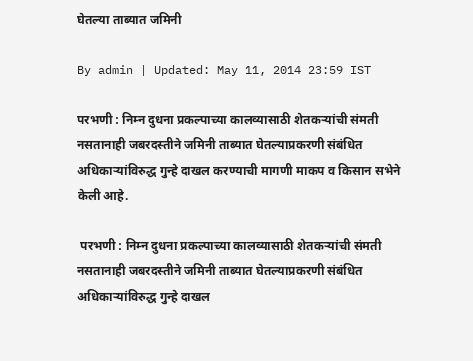घेतल्या ताब्यात जमिनी

By admin | Updated: May 11, 2014 23:59 IST

परभणी : निम्न दुधना प्रकल्पाच्या कालव्यासाठी शेतकर्‍यांची संमती नसतानाही जबरदस्तीने जमिनी ताब्यात घेतल्याप्रकरणी संबंधित अधिकार्‍यांविरुद्ध गुन्हे दाखल करण्याची मागणी माकप व किसान सभेने केली आहे.

 परभणी : निम्न दुधना प्रकल्पाच्या कालव्यासाठी शेतकर्‍यांची संमती नसतानाही जबरदस्तीने जमिनी ताब्यात घेतल्याप्रकरणी संबंधित अधिकार्‍यांविरुद्ध गुन्हे दाखल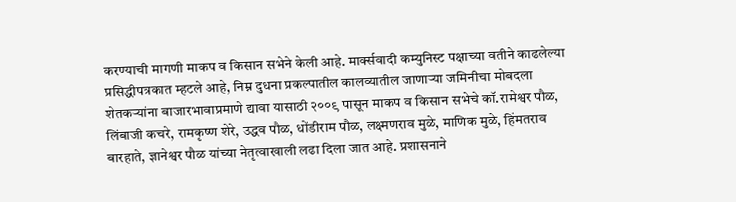करण्याची मागणी माकप व किसान सभेने केली आहे. मार्क्सवादी कम्युनिस्ट पक्षाच्या वतीने काढलेल्या प्रसिद्धीपत्रकात म्हटले आहे, निम्न दुधना प्रकल्पातील कालव्यातील जाणार्‍या जमिनीचा मोबदला शेतकर्‍यांना बाजारभावाप्रमाणे द्यावा यासाठी २००९ पासून माकप व किसान सभेचे कॉ.रामेश्वर पौळ, लिंबाजी कचरे, रामकृष्ण शेरे, उद्धव पौळ, धोंडीराम पौळ, लक्ष्मणराव मुळे, माणिक मुळे, हिंमतराव बारहाते, ज्ञानेश्वर पौळ यांच्या नेतृत्वाखाली लढा दिला जात आहे. प्रशासनाने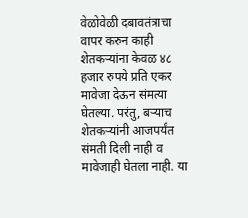वेळोवेळी दबावतंत्राचा वापर करुन काही शेतकर्‍यांना केवळ ४८ हजार रुपये प्रति एकर मावेजा देऊन संमत्या घेतल्या. परंतु, बर्‍याच शेतकर्‍यांनी आजपर्यंत संमती दिली नाही व मावेजाही घेतला नाही. या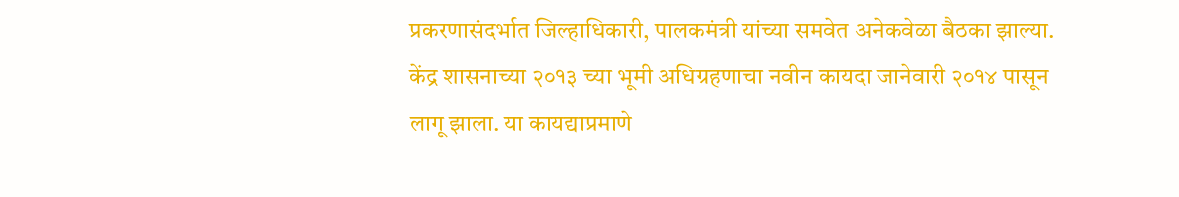प्रकरणासंदर्भात जिल्हाधिकारी, पालकमंत्री यांच्या समवेत अनेकवेळा बैठका झाल्या. केंद्र शासनाच्या २०१३ च्या भूमी अधिग्रहणाचा नवीन कायदा जानेवारी २०१४ पासून लागू झाला. या कायद्याप्रमाणे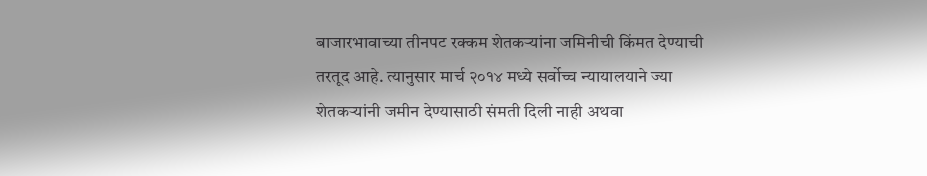बाजारभावाच्या तीनपट रक्कम शेतकर्‍यांना जमिनीची किंमत देण्याची तरतूद आहे. त्यानुसार मार्च २०१४ मध्ये सर्वोच्च न्यायालयाने ज्या शेतकर्‍यांनी जमीन देण्यासाठी संमती दिली नाही अथवा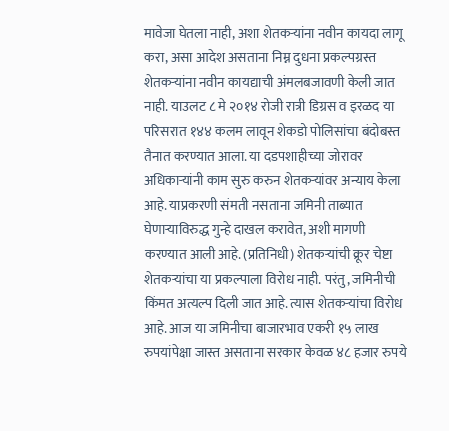मावेजा घेतला नाही, अशा शेतकर्‍यांना नवीन कायदा लागू करा, असा आदेश असताना निम्न दुधना प्रकल्पग्रस्त शेतकर्‍यांना नवीन कायद्याची अंमलबजावणी केली जात नाही. याउलट ८ मे २०१४ रोजी रात्री डिग्रस व इरळद या परिसरात १४४ कलम लावून शेकडो पोलिसांचा बंदोबस्त तैनात करण्यात आला. या दडपशाहीच्या जोरावर अधिकार्‍यांनी काम सुरु करुन शेतकर्‍यांवर अन्याय केला आहे. याप्रकरणी संमती नसताना जमिनी ताब्यात घेणार्‍याविरुद्ध गुन्हे दाखल करावेत, अशी मागणी करण्यात आली आहे. (प्रतिनिधी) शेतकर्‍यांची क्रूर चेष्टा शेतकर्‍यांचा या प्रकल्पाला विरोध नाही. परंतु, जमिनीची किंमत अत्यल्प दिली जात आहे. त्यास शेतकर्‍यांचा विरोध आहे. आज या जमिनीचा बाजारभाव एकरी १५ लाख रुपयांपेक्षा जास्त असताना सरकार केवळ ४८ हजार रुपये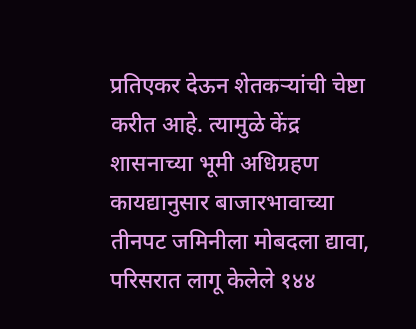प्रतिएकर देऊन शेतकर्‍यांची चेष्टा करीत आहे. त्यामुळे केंद्र शासनाच्या भूमी अधिग्रहण कायद्यानुसार बाजारभावाच्या तीनपट जमिनीला मोबदला द्यावा, परिसरात लागू केलेले १४४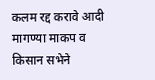कलम रद्द करावे आदी मागण्या माकप व किसान सभेने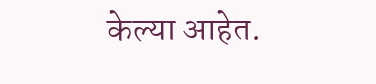केल्या आहेत.